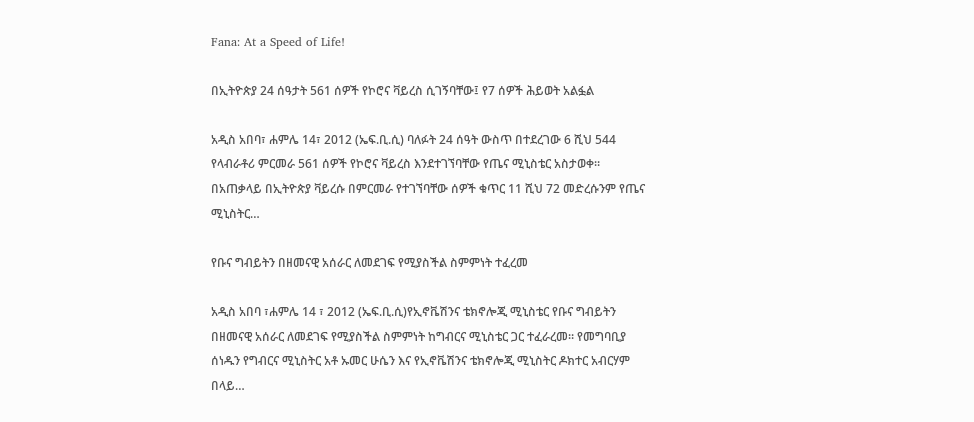Fana: At a Speed of Life!

በኢትዮጵያ 24 ሰዓታት 561 ሰዎች የኮሮና ቫይረስ ሲገኝባቸው፤ የ7 ሰዎች ሕይወት አልፏል

አዲስ አበባ፣ ሐምሌ 14፣ 2012 (ኤፍ.ቢ.ሲ) ባለፉት 24 ሰዓት ውስጥ በተደረገው 6 ሺህ 544 የላብራቶሪ ምርመራ 561 ሰዎች የኮሮና ቫይረስ እንደተገኘባቸው የጤና ሚኒስቴር አስታወቀ። በአጠቃላይ በኢትዮጵያ ቫይረሱ በምርመራ የተገኘባቸው ሰዎች ቁጥር 11 ሺህ 72 መድረሱንም የጤና ሚኒስትር…

የቡና ግብይትን በዘመናዊ አሰራር ለመደገፍ የሚያስችል ስምምነት ተፈረመ

አዲስ አበባ ፣ሐምሌ 14 ፣ 2012 (ኤፍ.ቢ.ሲ)የኢኖቬሽንና ቴክኖሎጂ ሚኒስቴር የቡና ግብይትን በዘመናዊ አሰራር ለመደገፍ የሚያስችል ስምምነት ከግብርና ሚኒስቴር ጋር ተፈራረመ። የመግባቢያ ሰነዱን የግብርና ሚኒስትር አቶ ኡመር ሁሴን እና የኢኖቬሽንና ቴክኖሎጂ ሚኒስትር ዶክተር አብርሃም በላይ…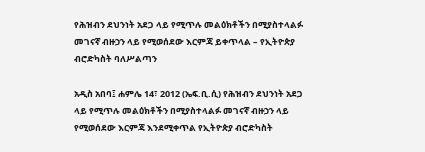የሕዝብን ደህንነት አደጋ ላይ የሚጥሉ መልዕክቶችን በሚያስተላልፉ መገናኛ ብዙኃን ላይ የሚወሰደው እርምጃ ይቀጥላል – የኢትዮጵያ ብሮድካስት ባለሥልጣን

አዲስ አበባ፤ ሐምሌ 14፣ 2012 (ኤፍ.ቢ.ሲ) የሕዝብን ደህንነት አደጋ ላይ የሚጥሉ መልዕክቶችን በሚያስተላልፉ መገናኛ ብዙኃን ላይ የሚወሰደው እርምጃ እንደሚቀጥል የኢትዮጵያ ብሮድካስት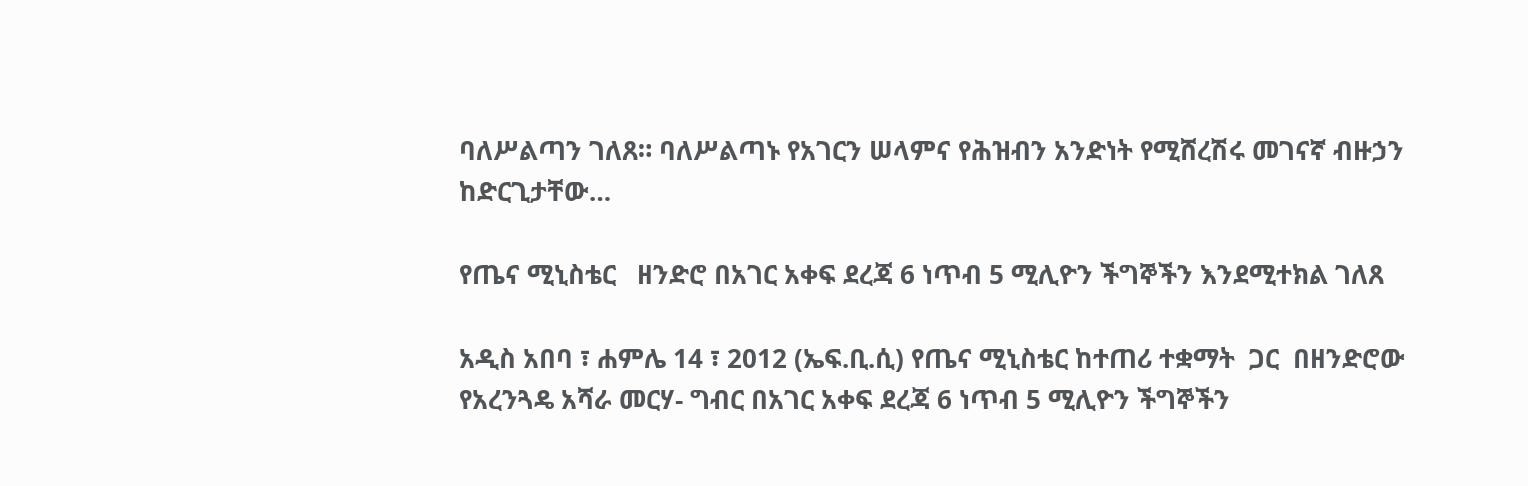ባለሥልጣን ገለጸ። ባለሥልጣኑ የአገርን ሠላምና የሕዝብን አንድነት የሚሸረሽሩ መገናኛ ብዙኃን ከድርጊታቸው…

የጤና ሚኒስቴር   ዘንድሮ በአገር አቀፍ ደረጃ 6 ነጥብ 5 ሚሊዮን ችግኞችን እንደሚተክል ገለጸ

አዲስ አበባ ፣ ሐምሌ 14 ፣ 2012 (ኤፍ.ቢ.ሲ) የጤና ሚኒስቴር ከተጠሪ ተቋማት  ጋር  በዘንድሮው የአረንጓዴ አሻራ መርሃ- ግብር በአገር አቀፍ ደረጃ 6 ነጥብ 5 ሚሊዮን ችግኞችን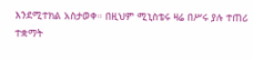እንደሚተክል አስታወቀ። በዚህም ሚኒስቴሩ ዛሬ በሥሩ ያሉ ተጠሪ ተቋማት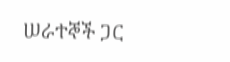ሠራተኞች ጋር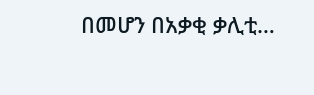በመሆን በአቃቂ ቃሊቲ…